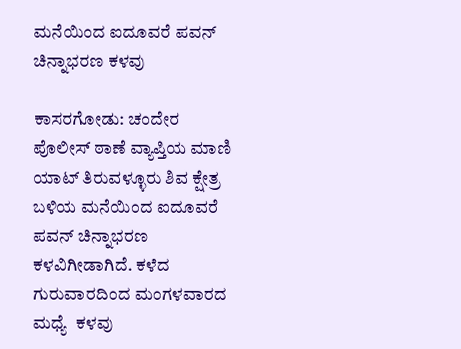ಮನೆಯಿಂದ ಐದೂವರೆ ಪವನ್ ಚಿನ್ನಾಭರಣ ಕಳವು

ಕಾಸರಗೋಡು: ಚಂದೇರ ಪೊಲೀಸ್ ಠಾಣೆ ವ್ಯಾಪ್ತಿಯ ಮಾಣಿ ಯಾಟ್ ತಿರುವಳ್ಳೂರು ಶಿವ ಕ್ಷೇತ್ರ ಬಳಿಯ ಮನೆಯಿಂದ ಐದೂವರೆ  ಪವನ್ ಚಿನ್ನಾಭರಣ ಕಳವಿಗೀಡಾಗಿದೆ. ಕಳೆದ ಗುರುವಾರದಿಂದ ಮಂಗಳವಾರದ ಮಧ್ಯೆ  ಕಳವು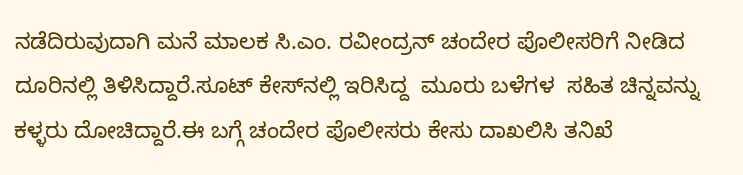ನಡೆದಿರುವುದಾಗಿ ಮನೆ ಮಾಲಕ ಸಿ.ಎಂ. ರವೀಂದ್ರನ್ ಚಂದೇರ ಪೊಲೀಸರಿಗೆ ನೀಡಿದ ದೂರಿನಲ್ಲಿ ತಿಳಿಸಿದ್ದಾರೆ.ಸೂಟ್ ಕೇಸ್‌ನಲ್ಲಿ ಇರಿಸಿದ್ದ  ಮೂರು ಬಳೆಗಳ  ಸಹಿತ ಚಿನ್ನವನ್ನು ಕಳ್ಳರು ದೋಚಿದ್ದಾರೆ.ಈ ಬಗ್ಗೆ ಚಂದೇರ ಪೊಲೀಸರು ಕೇಸು ದಾಖಲಿಸಿ ತನಿಖೆ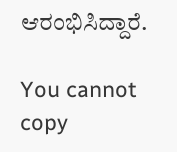ಆರಂಭಿಸಿದ್ದಾರೆ.

You cannot copy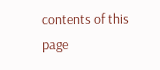contents of this page